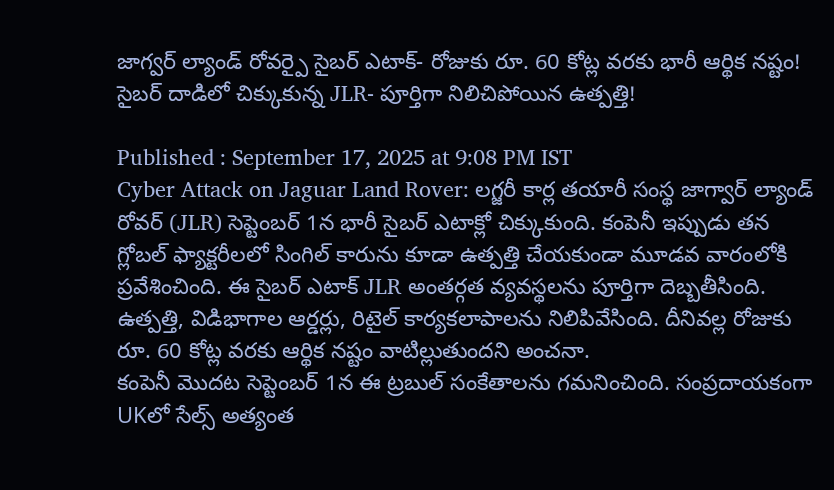జాగ్వర్ ల్యాండ్ రోవర్పై సైబర్ ఎటాక్- రోజుకు రూ. 60 కోట్ల వరకు భారీ ఆర్థిక నష్టం!
సైబర్ దాడిలో చిక్కుకున్న JLR- పూర్తిగా నిలిచిపోయిన ఉత్పత్తి!

Published : September 17, 2025 at 9:08 PM IST
Cyber Attack on Jaguar Land Rover: లగ్జరీ కార్ల తయారీ సంస్థ జాగ్వార్ ల్యాండ్ రోవర్ (JLR) సెప్టెంబర్ 1న భారీ సైబర్ ఎటాక్లో చిక్కుకుంది. కంపెనీ ఇప్పుడు తన గ్లోబల్ ఫ్యాక్టరీలలో సింగిల్ కారును కూడా ఉత్పత్తి చేయకుండా మూడవ వారంలోకి ప్రవేశించింది. ఈ సైబర్ ఎటాక్ JLR అంతర్గత వ్యవస్థలను పూర్తిగా దెబ్బతీసింది. ఉత్పత్తి, విడిభాగాల ఆర్డర్లు, రిటైల్ కార్యకలాపాలను నిలిపివేసింది. దీనివల్ల రోజుకు రూ. 60 కోట్ల వరకు ఆర్థిక నష్టం వాటిల్లుతుందని అంచనా.
కంపెనీ మొదట సెప్టెంబర్ 1న ఈ ట్రబుల్ సంకేతాలను గమనించింది. సంప్రదాయకంగా UKలో సేల్స్ అత్యంత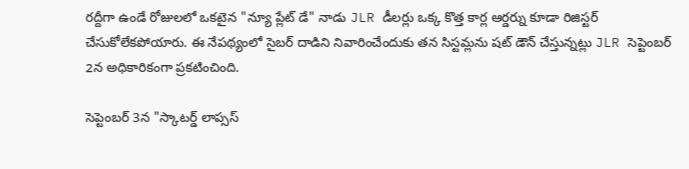రద్దీగా ఉండే రోజులలో ఒకటైన "న్యూ ప్లేట్ డే" నాడు JLR డీలర్లు ఒక్క కొత్త కార్ల ఆర్డర్ను కూడా రిజిస్టర్ చేసుకోలేకపోయారు. ఈ నేపథ్యంలో సైబర్ దాడిని నివారించేందుకు తన సిస్టమ్లను షట్ డౌన్ చేస్తున్నట్లు JLR సెప్టెంబర్ 2న అధికారికంగా ప్రకటించింది.

సెప్టెంబర్ 3న "స్కాటర్డ్ లాప్సస్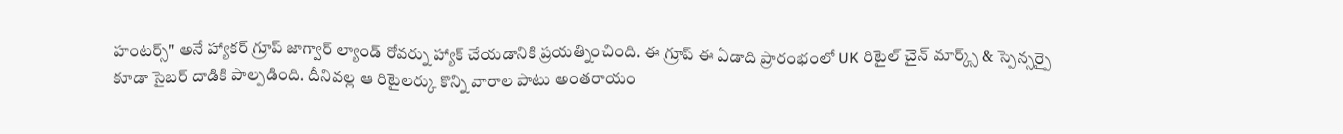హంటర్స్" అనే హ్యాకర్ గ్రూప్ జాగ్వార్ ల్యాండ్ రోవర్ను హ్యాక్ చేయడానికి ప్రయత్నించింది. ఈ గ్రూప్ ఈ ఏడాది ప్రారంభంలో UK రిటైల్ చైన్ మార్క్స్ & స్పెన్సర్పై కూడా సైబర్ దాడికి పాల్పడింది. దీనివల్ల ఆ రిటైలర్కు కొన్ని వారాల పాటు అంతరాయం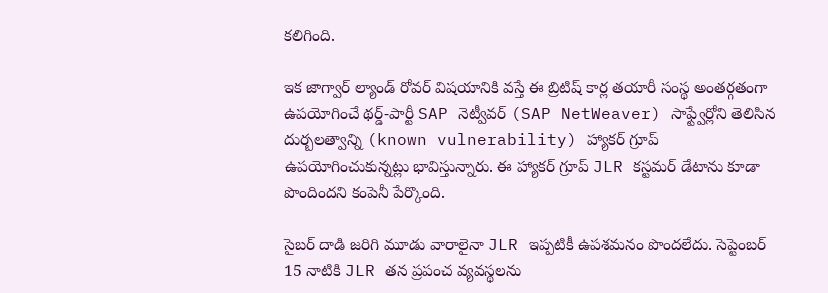కలిగింది.

ఇక జాగ్వార్ ల్యాండ్ రోవర్ విషయానికి వస్తే ఈ బ్రిటిష్ కార్ల తయారీ సంస్థ అంతర్గతంగా ఉపయోగించే థర్డ్-పార్టీ SAP నెట్వీవర్ (SAP NetWeaver) సాఫ్ట్వేర్లోని తెలిసిన దుర్బలత్వాన్ని (known vulnerability) హ్యాకర్ గ్రూప్ ఉపయోగించుకున్నట్లు భావిస్తున్నారు. ఈ హ్యాకర్ గ్రూప్ JLR కస్టమర్ డేటాను కూడా పొందిందని కంపెనీ పేర్కొంది.

సైబర్ దాడి జరిగి మూడు వారాలైనా JLR ఇప్పటికీ ఉపశమనం పొందలేదు. సెప్టెంబర్ 15 నాటికి JLR తన ప్రపంచ వ్యవస్థలను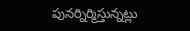పునర్నిర్మిస్తున్నట్లు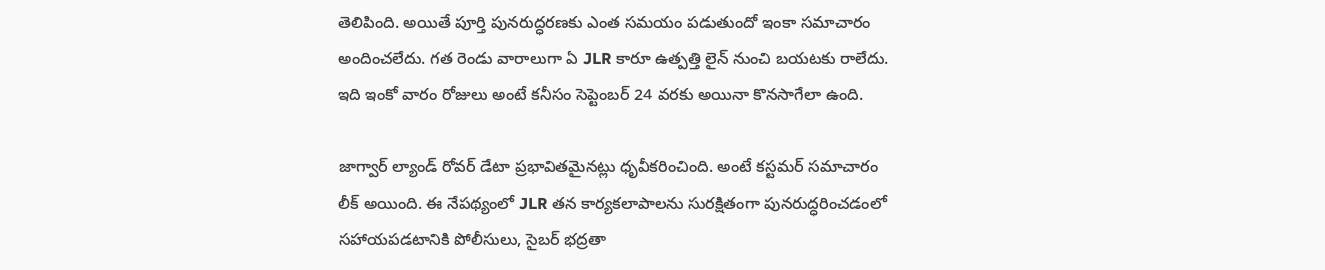తెలిపింది. అయితే పూర్తి పునరుద్ధరణకు ఎంత సమయం పడుతుందో ఇంకా సమాచారం అందించలేదు. గత రెండు వారాలుగా ఏ JLR కారూ ఉత్పత్తి లైన్ నుంచి బయటకు రాలేదు. ఇది ఇంకో వారం రోజులు అంటే కనీసం సెప్టెంబర్ 24 వరకు అయినా కొనసాగేలా ఉంది.

జాగ్వార్ ల్యాండ్ రోవర్ డేటా ప్రభావితమైనట్లు ధృవీకరించింది. అంటే కస్టమర్ సమాచారం లీక్ అయింది. ఈ నేపథ్యంలో JLR తన కార్యకలాపాలను సురక్షితంగా పునరుద్ధరించడంలో సహాయపడటానికి పోలీసులు, సైబర్ భద్రతా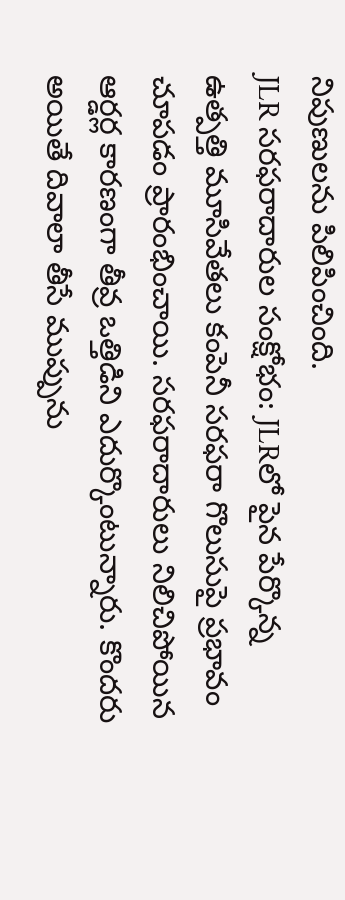నిపుణులను పిలిపించింది.
JLR సరఫరాదారుల సంక్షోభం: JLRలో పైన పేర్కొన్న ఉత్పత్తి మూసివేతలు కంపెనీ సరఫరా గొలుసుపై ప్రభావం చూపడం ప్రారంభించాయి. సరఫరాదారులు నిలిచిపోయిన ఆర్డర్ల కారణంగా తీవ్ర ఒత్తిడిని ఎదుర్కొంటున్నారు. కొందరు అయితే దివాలా తీసే ముప్పును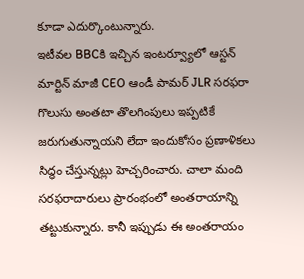కూడా ఎదుర్కొంటున్నారు.
ఇటీవల BBCకి ఇచ్చిన ఇంటర్వ్యూలో ఆస్టన్ మార్టిన్ మాజీ CEO ఆండీ పామర్ JLR సరఫరా గొలుసు అంతటా తొలగింపులు ఇప్పటికే జరుగుతున్నాయని లేదా ఇందుకోసం ప్రణాళికలు సిద్ధం చేస్తున్నట్లు హెచ్చరించారు. చాలా మంది సరఫరాదారులు ప్రారంభంలో అంతరాయాన్ని తట్టుకున్నారు. కానీ ఇప్పుడు ఈ అంతరాయం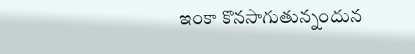ఇంకా కొనసాగుతున్నందున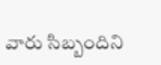వారు సిబ్బందిని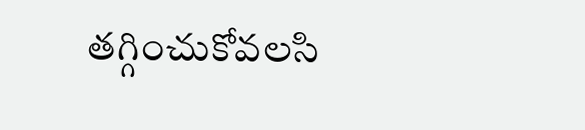తగ్గించుకోవలసి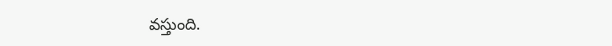వస్తుంది.